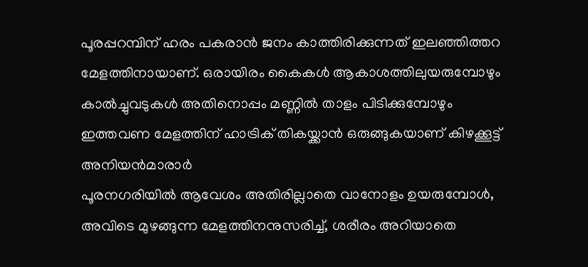പൂരപ്പറമ്പിന് ഹരം പകരാൻ ജനം കാത്തിരിക്കുന്നത് ഇലഞ്ഞിത്തറ മേളത്തിനായാണ്. ഒരായിരം കൈകൾ ആകാശത്തിലുയരുമ്പോഴും കാൽച്ചുവടുകൾ അതിനൊപ്പം മണ്ണിൽ താളം പിടിക്കുമ്പോഴും ഇത്തവണ മേളത്തിന് ഹാട്രിക് തികയ്ക്കാൻ ഒരുങ്ങുകയാണ് കിഴക്കൂട്ട് അനിയൻമാരാർ
പൂരനഗരിയിൽ ആവേശം അതിരില്ലാതെ വാനോളം ഉയരുമ്പോൾ, അവിടെ മുഴങ്ങുന്ന മേളത്തിനനുസരിച്ച്, ശരീരം അറിയാതെ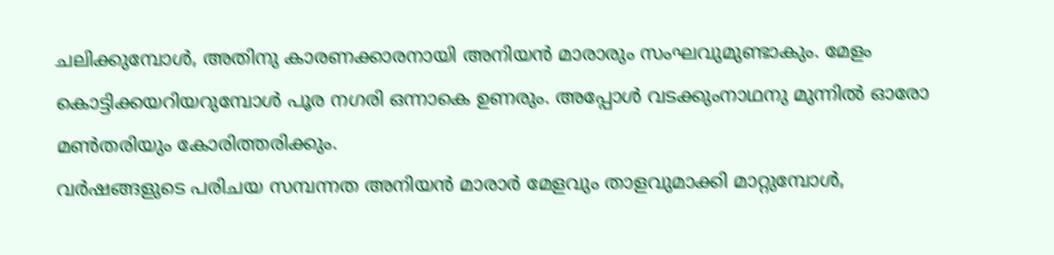ചലിക്കുമ്പോൾ, അതിനു കാരണക്കാരനായി അനിയൻ മാരാരും സംഘവുമുണ്ടാകും. മേളം കൊട്ടിക്കയറിയറുമ്പോൾ പൂര നഗരി ഒന്നാകെ ഉണരും. അപ്പോൾ വടക്കുംനാഥനു മുന്നിൽ ഓരോ മൺതരിയും കോരിത്തരിക്കും.
വർഷങ്ങളുടെ പരിചയ സമ്പന്നത അനിയൻ മാരാർ മേളവും താളവുമാക്കി മാറ്റുമ്പോൾ,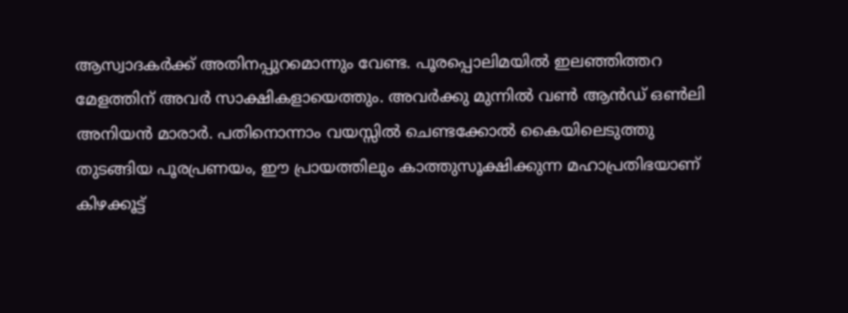ആസ്വാദകർക്ക് അതിനപ്പുറമൊന്നും വേണ്ട. പൂരപ്പൊലിമയിൽ ഇലഞ്ഞിത്തറ മേളത്തിന് അവർ സാക്ഷികളായെത്തും. അവർക്കു മുന്നിൽ വൺ ആൻഡ് ഒൺലി അനിയൻ മാരാർ. പതിനൊന്നാം വയസ്സിൽ ചെണ്ടക്കോൽ കൈയിലെടുത്തു തുടങ്ങിയ പൂരപ്രണയം, ഈ പ്രായത്തിലും കാത്തുസൂക്ഷിക്കുന്ന മഹാപ്രതിഭയാണ് കിഴക്കൂട്ട്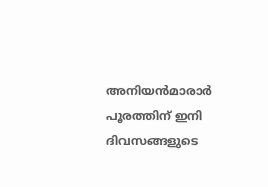അനിയൻമാരാർ പൂരത്തിന് ഇനി ദിവസങ്ങളുടെ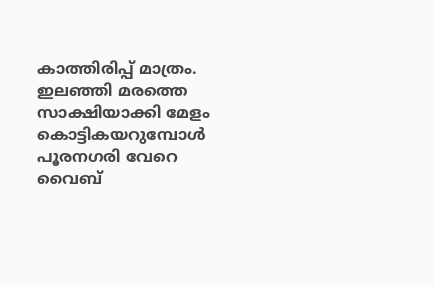കാത്തിരിപ്പ് മാത്രം. ഇലഞ്ഞി മരത്തെ സാക്ഷിയാക്കി മേളം കൊട്ടികയറുമ്പോൾ പൂരനഗരി വേറെ വൈബ്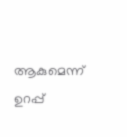ആകുമെന്ന് ഉറപ്പ്